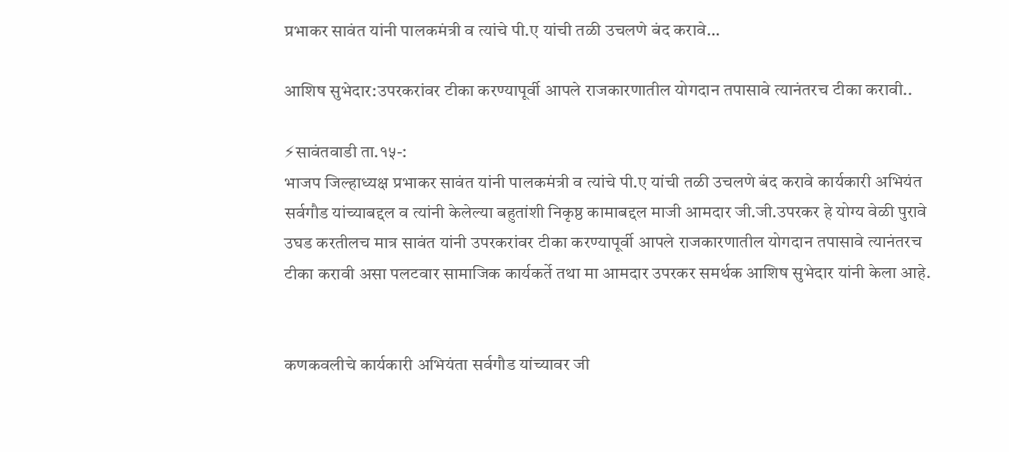प्रभाकर सावंत यांनी पालकमंत्री व त्यांचे पी.ए यांची तळी उचलणे बंद करावे…

आशिष सुभेदार:उपरकरांवर टीका करण्यापूर्वी आपले राजकारणातील योगदान तपासावे त्यानंतरच टीका करावी..

⚡सावंतवाडी ता.१५-:
भाजप जिल्हाध्यक्ष प्रभाकर सावंत यांनी पालकमंत्री व त्यांचे पी.ए यांची तळी उचलणे बंद करावे कार्यकारी अभियंत सर्वगौड यांच्याबद्दल व त्यांनी केलेल्या बहुतांशी निकृष्ठ कामाबद्दल माजी आमदार जी.जी.उपरकर हे योग्य वेळी पुरावे उघड करतीलच मात्र सावंत यांनी उपरकरांवर टीका करण्यापूर्वी आपले राजकारणातील योगदान तपासावे त्यानंतरच टीका करावी असा पलटवार सामाजिक कार्यकर्ते तथा मा आमदार उपरकर समर्थक आशिष सुभेदार यांनी केला आहे.


कणकवलीचे कार्यकारी अभियंता सर्वगौड यांच्यावर जी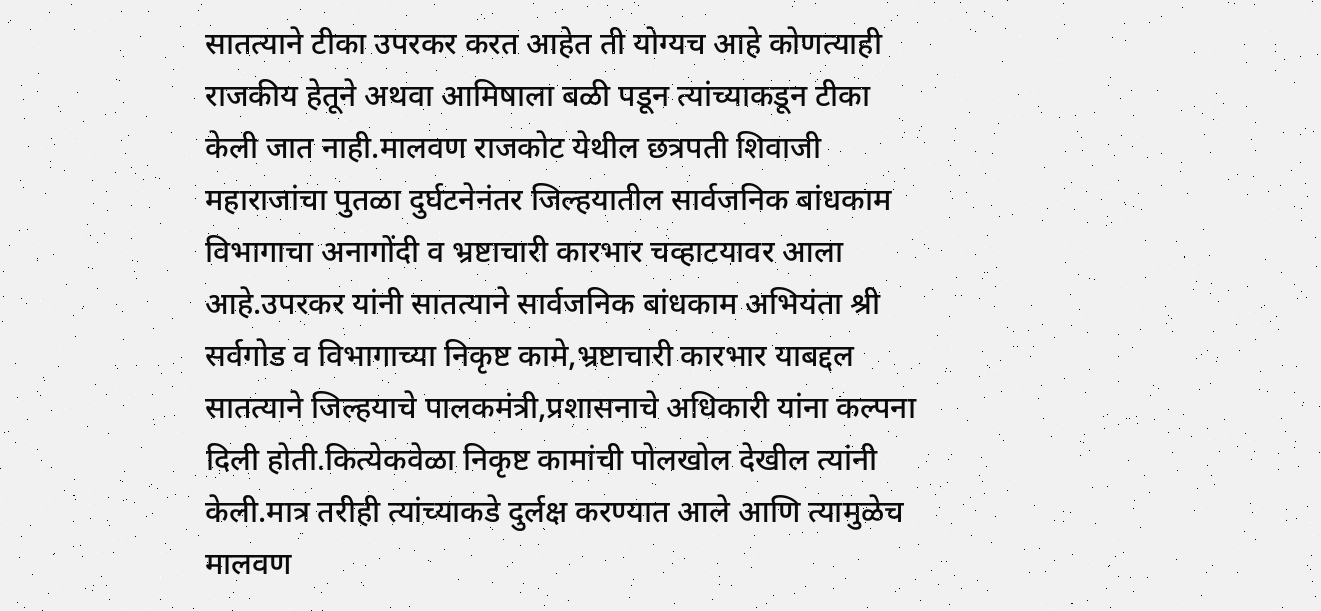सातत्याने टीका उपरकर करत आहेत ती योग्यच आहे कोणत्याही राजकीय हेतूने अथवा आमिषाला बळी पडून त्यांच्याकडून टीका केली जात नाही.मालवण राजकोट येथील छत्रपती शिवाजी महाराजांचा पुतळा दुर्घटनेनंतर जिल्हयातील सार्वजनिक बांधकाम विभागाचा अनागोंदी व भ्रष्टाचारी कारभार चव्हाटयावर आला आहे.उपरकर यांनी सातत्याने सार्वजनिक बांधकाम अभियंता श्री सर्वगोड व विभागाच्या निकृष्ट कामे,भ्रष्टाचारी कारभार याबद्दल सातत्याने जिल्हयाचे पालकमंत्री,प्रशासनाचे अधिकारी यांना कल्पना दिली होती.कित्येकवेळा निकृष्ट कामांची पोलखोल देखील त्यांनी केली.मात्र तरीही त्यांच्याकडे दुर्लक्ष करण्यात आले आणि त्यामुळेच मालवण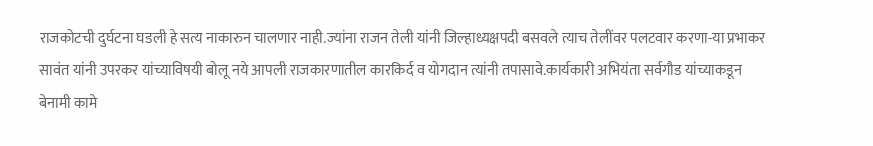राजकोटची दुर्घटना घडली हे सत्य नाकारुन चालणार नाही.ज्यांना राजन तेली यांनी जिल्हाध्यक्षपदी बसवले त्याच तेलींवर पलटवार करणा-या प्रभाकर सावंत यांनी उपरकर यांच्याविषयी बोलू नये आपली राजकारणातील कारकिर्द व योगदान त्यांनी तपासावे.कार्यकारी अभियंता सर्वगौड यांच्याकडून बेनामी कामे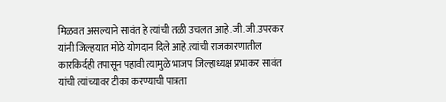मिळवत असल्याने सावंत हे त्यांची तळी उचलत आहे.जी.जी.उपरकर यांनी जिल्हयात मोठे योगदान दिले आहे.त्यांची राजकारणातील कारकिर्दही तपासून पहावी त्यामुळे भाजप जिल्हाध्यक्ष प्रभाकर सावंत यांची त्यांच्यावर टीका करण्याची पात्रता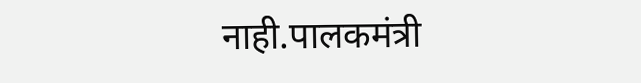नाही.पालकमंत्री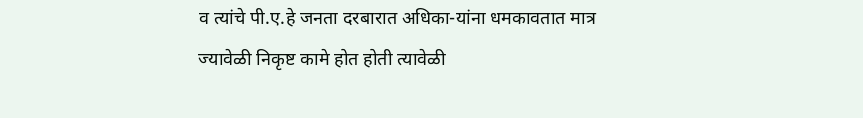व त्यांचे पी.ए.हे जनता दरबारात अधिका-यांना धमकावतात मात्र ज्यावेळी निकृष्ट कामे होत होती त्यावेळी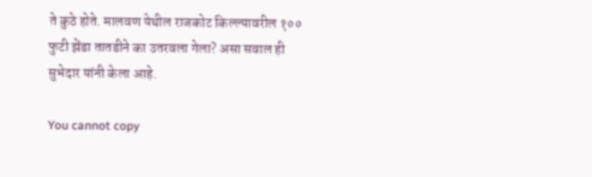ते कुठे होते. मालवण येथील राजकोट किल्ल्यावरील १०० फुटी झेंडा तातडीने का उतरवला गेला? असा सवाल ही सुभेदार यांनी केला आहे.

You cannot copy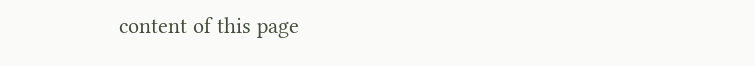content of this page